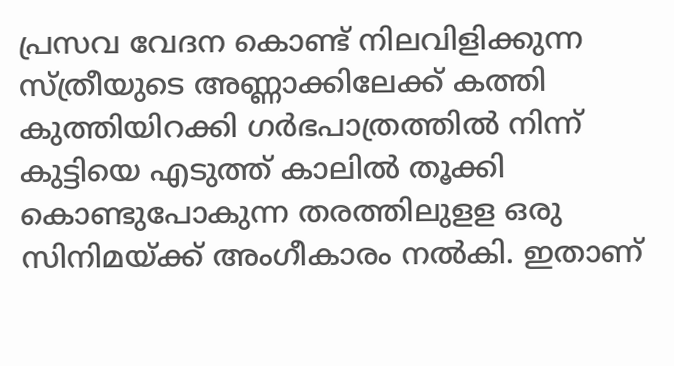പ്രസവ വേദന കൊണ്ട് നിലവിളിക്കുന്ന സ്ത്രീയുടെ അണ്ണാക്കിലേക്ക് കത്തി കുത്തിയിറക്കി ഗർഭപാത്രത്തിൽ നിന്ന് കുട്ടിയെ എടുത്ത് കാലിൽ തൂക്കി കൊണ്ടുപോകുന്ന തരത്തിലുളള ഒരു സിനിമയ്ക്ക് അംഗീകാരം നൽകി. ഇതാണ്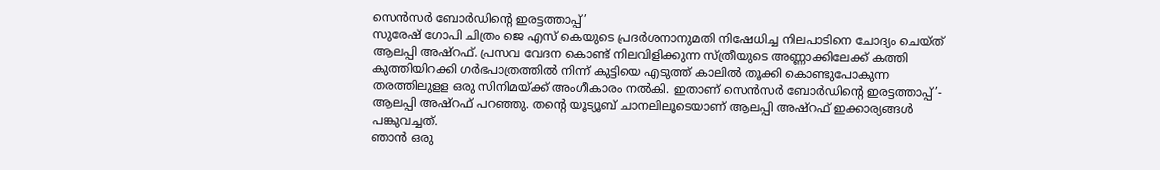സെൻസർ ബോർഡിന്റെ ഇരട്ടത്താപ്പ്’
സുരേഷ് ഗോപി ചിത്രം ജെ എസ് കെയുടെ പ്രദർശനാനുമതി നിഷേധിച്ച നിലപാടിനെ ചോദ്യം ചെയ്ത് ആലപ്പി അഷ്റഫ്. പ്രസവ വേദന കൊണ്ട് നിലവിളിക്കുന്ന സ്ത്രീയുടെ അണ്ണാക്കിലേക്ക് കത്തി കുത്തിയിറക്കി ഗർഭപാത്രത്തിൽ നിന്ന് കുട്ടിയെ എടുത്ത് കാലിൽ തൂക്കി കൊണ്ടുപോകുന്ന തരത്തിലുളള ഒരു സിനിമയ്ക്ക് അംഗീകാരം നൽകി. ഇതാണ് സെൻസർ ബോർഡിന്റെ ഇരട്ടത്താപ്പ്’- ആലപ്പി അഷ്റഫ് പറഞ്ഞു. തന്റെ യൂട്യൂബ് ചാനലിലൂടെയാണ് ആലപ്പി അഷ്റഫ് ഇക്കാര്യങ്ങൾ പങ്കുവച്ചത്.
ഞാൻ ഒരു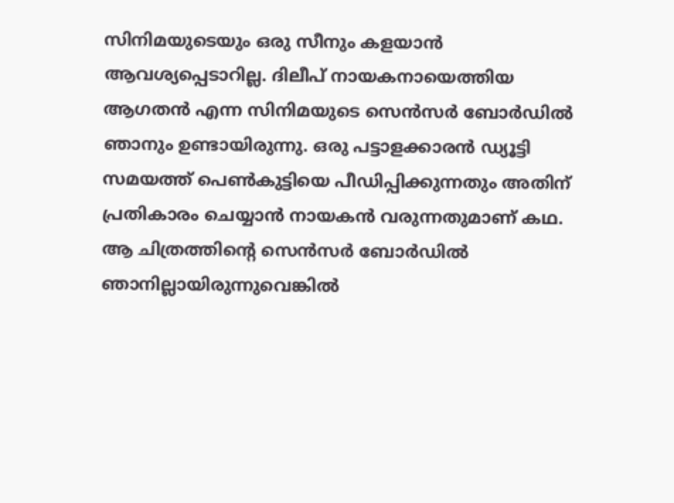സിനിമയുടെയും ഒരു സീനും കളയാൻ ആവശ്യപ്പെടാറില്ല. ദിലീപ് നായകനായെത്തിയ ആഗതൻ എന്ന സിനിമയുടെ സെൻസർ ബോർഡിൽ ഞാനും ഉണ്ടായിരുന്നു. ഒരു പട്ടാളക്കാരൻ ഡ്യൂട്ടി സമയത്ത് പെൺകുട്ടിയെ പീഡിപ്പിക്കുന്നതും അതിന് പ്രതികാരം ചെയ്യാൻ നായകൻ വരുന്നതുമാണ് കഥ. ആ ചിത്രത്തിന്റെ സെൻസർ ബോർഡിൽ ഞാനില്ലായിരുന്നുവെങ്കിൽ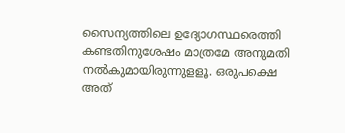സൈന്യത്തിലെ ഉദ്യോഗസ്ഥരെത്തി കണ്ടതിനുശേഷം മാത്രമേ അനുമതി നൽകുമായിരുന്നുളളൂ. ഒരുപക്ഷെ അത്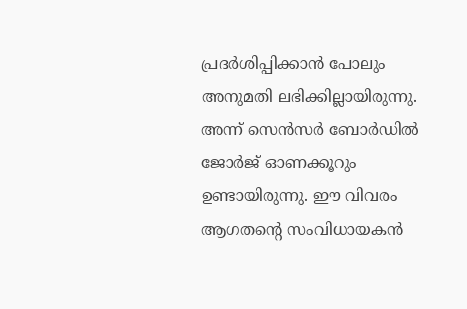പ്രദർശിപ്പിക്കാൻ പോലും അനുമതി ലഭിക്കില്ലായിരുന്നു. അന്ന് സെൻസർ ബോർഡിൽ ജോർജ് ഓണക്കൂറും ഉണ്ടായിരുന്നു. ഈ വിവരം ആഗതന്റെ സംവിധായകൻ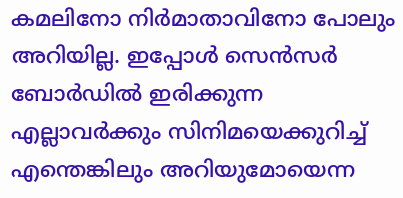കമലിനോ നിർമാതാവിനോ പോലും അറിയില്ല. ഇപ്പോൾ സെൻസർ ബോർഡിൽ ഇരിക്കുന്ന എല്ലാവർക്കും സിനിമയെക്കുറിച്ച് എന്തെങ്കിലും അറിയുമോയെന്ന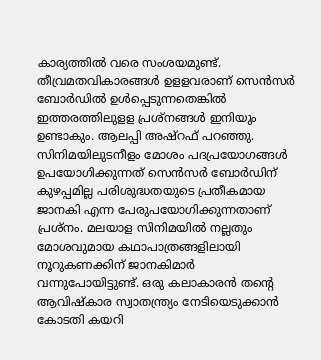കാര്യത്തിൽ വരെ സംശയമുണ്ട്. തീവ്രമതവികാരങ്ങൾ ഉളളവരാണ് സെൻസർ ബോർഡിൽ ഉൾപ്പെടുന്നതെങ്കിൽ ഇത്തരത്തിലുളള പ്രശ്നങ്ങൾ ഇനിയും ഉണ്ടാകും. ആലപ്പി അഷ്റഫ് പറഞ്ഞു.
സിനിമയിലുടനീളം മോശം പദപ്രയോഗങ്ങൾ ഉപയോഗിക്കുന്നത് സെൻസർ ബോർഡിന് കുഴപ്പമില്ല പരിശുദ്ധതയുടെ പ്രതീകമായ ജാനകി എന്ന പേരുപയോഗിക്കുന്നതാണ് പ്രശ്നം. മലയാള സിനിമയിൽ നല്ലതും മോശവുമായ കഥാപാത്രങ്ങളിലായി നൂറുകണക്കിന് ജാനകിമാർ വന്നുപോയിട്ടുണ്ട്. ഒരു കലാകാരൻ തന്റെ ആവിഷ്കാര സ്വാതന്ത്ര്യം നേടിയെടുക്കാൻ കോടതി കയറി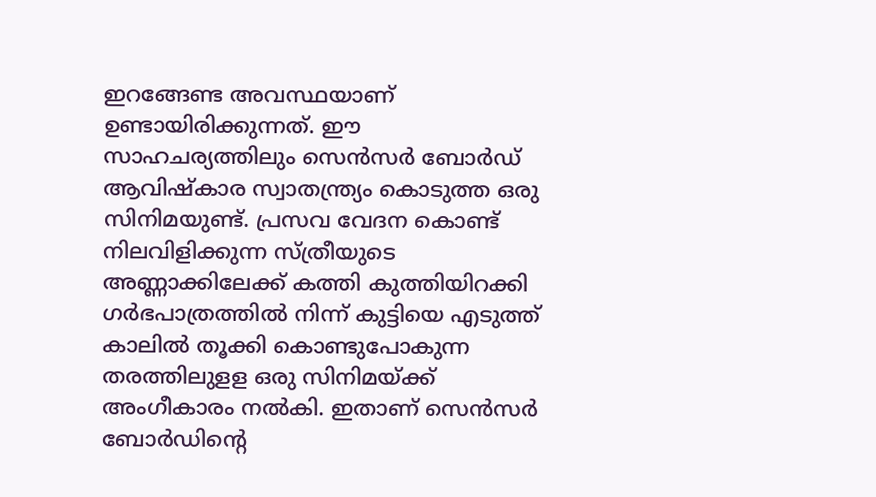ഇറങ്ങേണ്ട അവസ്ഥയാണ് ഉണ്ടായിരിക്കുന്നത്. ഈ സാഹചര്യത്തിലും സെൻസർ ബോർഡ് ആവിഷ്കാര സ്വാതന്ത്ര്യം കൊടുത്ത ഒരു സിനിമയുണ്ട്. പ്രസവ വേദന കൊണ്ട് നിലവിളിക്കുന്ന സ്ത്രീയുടെ അണ്ണാക്കിലേക്ക് കത്തി കുത്തിയിറക്കി ഗർഭപാത്രത്തിൽ നിന്ന് കുട്ടിയെ എടുത്ത് കാലിൽ തൂക്കി കൊണ്ടുപോകുന്ന തരത്തിലുളള ഒരു സിനിമയ്ക്ക് അംഗീകാരം നൽകി. ഇതാണ് സെൻസർ ബോർഡിന്റെ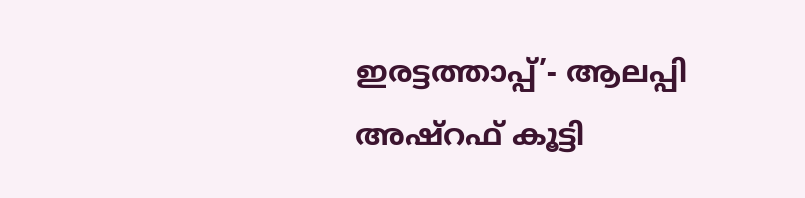ഇരട്ടത്താപ്പ്’- ആലപ്പി അഷ്റഫ് കൂട്ടി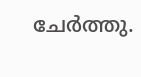ചേർത്തു.